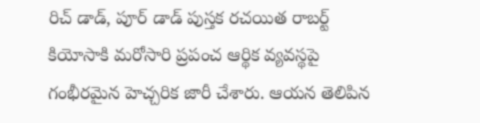రిచ్ డాడ్, పూర్ డాడ్ పుస్తక రచయిత రాబర్ట్ కియోసాకి మరోసారి ప్రపంచ ఆర్థిక వ్యవస్థపై గంభీరమైన హెచ్చరిక జారీ చేశారు. ఆయన తెలిపిన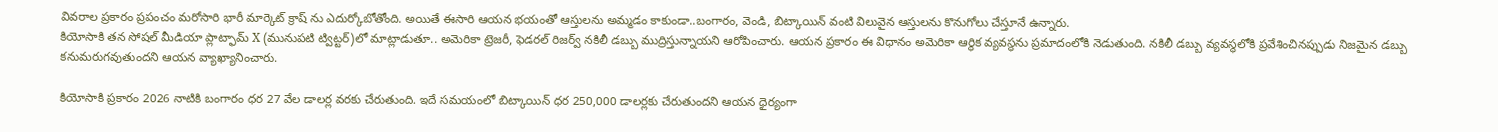వివరాల ప్రకారం ప్రపంచం మరోసారి భారీ మార్కెట్ క్రాష్ ను ఎదుర్కోబోతోంది. అయితే ఈసారి ఆయన భయంతో ఆస్తులను అమ్మడం కాకుండా..బంగారం, వెండి, బిట్కాయిన్ వంటి విలువైన ఆస్తులను కొనుగోలు చేస్తూనే ఉన్నారు.
కియోసాకి తన సోషల్ మీడియా ప్లాట్ఫామ్ X (మునుపటి ట్విట్టర్)లో మాట్లాడుతూ.. అమెరికా ట్రెజరీ, ఫెడరల్ రిజర్వ్ నకిలీ డబ్బు ముద్రిస్తున్నాయని ఆరోపించారు. ఆయన ప్రకారం ఈ విధానం అమెరికా ఆర్థిక వ్యవస్థను ప్రమాదంలోకి నెడుతుంది. నకిలీ డబ్బు వ్యవస్థలోకి ప్రవేశించినప్పుడు నిజమైన డబ్బు కనుమరుగవుతుందని ఆయన వ్యాఖ్యానించారు.

కియోసాకి ప్రకారం 2026 నాటికి బంగారం ధర 27 వేల డాలర్ల వరకు చేరుతుంది. ఇదే సమయంలో బిట్కాయిన్ ధర 250,000 డాలర్లకు చేరుతుందని ఆయన ధైర్యంగా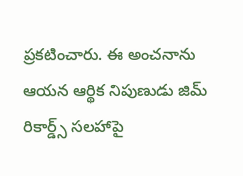ప్రకటించారు. ఈ అంచనాను ఆయన ఆర్థిక నిపుణుడు జిమ్ రికార్డ్స్ సలహాపై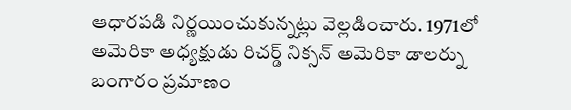ఆధారపడి నిర్ణయించుకున్నట్లు వెల్లడించారు. 1971లో అమెరికా అధ్యక్షుడు రిచర్డ్ నిక్సన్ అమెరికా డాలర్ను బంగారం ప్రమాణం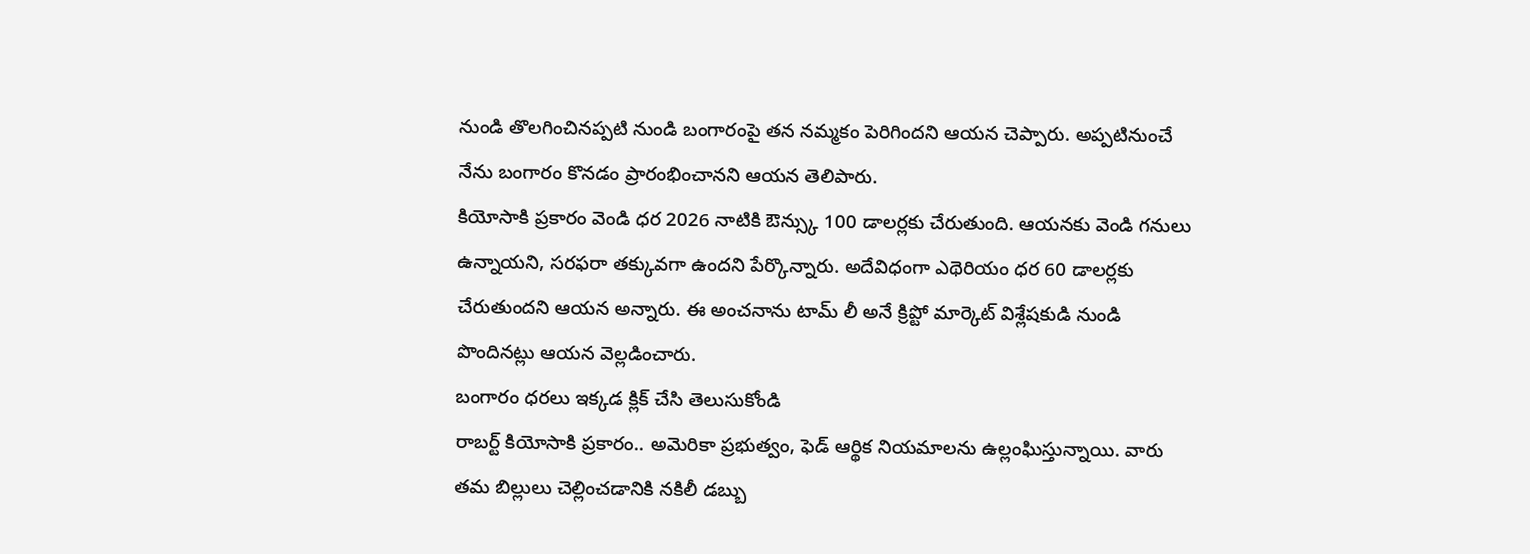నుండి తొలగించినప్పటి నుండి బంగారంపై తన నమ్మకం పెరిగిందని ఆయన చెప్పారు. అప్పటినుంచే నేను బంగారం కొనడం ప్రారంభించానని ఆయన తెలిపారు.
కియోసాకి ప్రకారం వెండి ధర 2026 నాటికి ఔన్స్కు 100 డాలర్లకు చేరుతుంది. ఆయనకు వెండి గనులు ఉన్నాయని, సరఫరా తక్కువగా ఉందని పేర్కొన్నారు. అదేవిధంగా ఎథెరియం ధర 60 డాలర్లకు చేరుతుందని ఆయన అన్నారు. ఈ అంచనాను టామ్ లీ అనే క్రిప్టో మార్కెట్ విశ్లేషకుడి నుండి పొందినట్లు ఆయన వెల్లడించారు.
బంగారం ధరలు ఇక్కడ క్లిక్ చేసి తెలుసుకోండి
రాబర్ట్ కియోసాకి ప్రకారం.. అమెరికా ప్రభుత్వం, ఫెడ్ ఆర్థిక నియమాలను ఉల్లంఘిస్తున్నాయి. వారు తమ బిల్లులు చెల్లించడానికి నకిలీ డబ్బు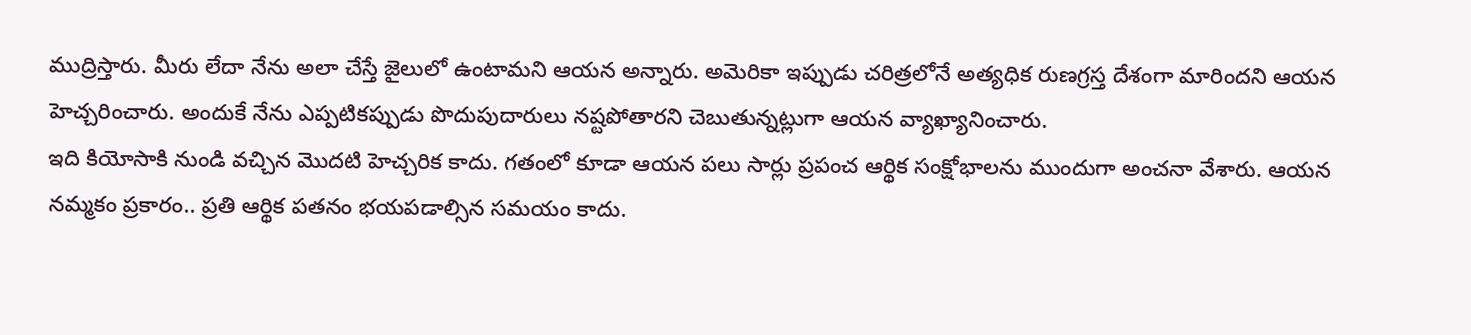ముద్రిస్తారు. మీరు లేదా నేను అలా చేస్తే జైలులో ఉంటామని ఆయన అన్నారు. అమెరికా ఇప్పుడు చరిత్రలోనే అత్యధిక రుణగ్రస్త దేశంగా మారిందని ఆయన హెచ్చరించారు. అందుకే నేను ఎప్పటికప్పుడు పొదుపుదారులు నష్టపోతారని చెబుతున్నట్లుగా ఆయన వ్యాఖ్యానించారు.
ఇది కియోసాకి నుండి వచ్చిన మొదటి హెచ్చరిక కాదు. గతంలో కూడా ఆయన పలు సార్లు ప్రపంచ ఆర్థిక సంక్షోభాలను ముందుగా అంచనా వేశారు. ఆయన నమ్మకం ప్రకారం.. ప్రతి ఆర్థిక పతనం భయపడాల్సిన సమయం కాదు.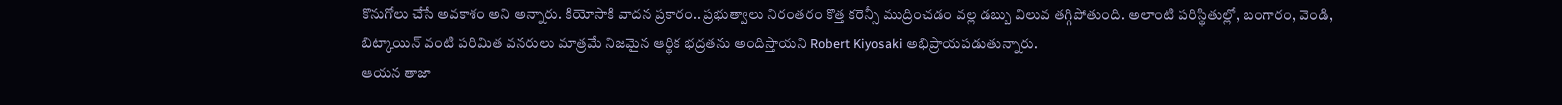కొనుగోలు చేసే అవకాశం అని అన్నారు. కియోసాకి వాదన ప్రకారం.. ప్రభుత్వాలు నిరంతరం కొత్త కరెన్సీ ముద్రించడం వల్ల డబ్బు విలువ తగ్గిపోతుంది. అలాంటి పరిస్థితుల్లో, బంగారం, వెండి, బిట్కాయిన్ వంటి పరిమిత వనరులు మాత్రమే నిజమైన ఆర్థిక భద్రతను అందిస్తాయని Robert Kiyosaki అభిప్రాయపడుతున్నారు.
ఆయన తాజా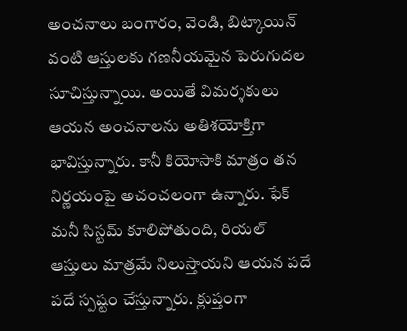అంచనాలు బంగారం, వెండి, బిట్కాయిన్ వంటి ఆస్తులకు గణనీయమైన పెరుగుదల సూచిస్తున్నాయి. అయితే విమర్శకులు ఆయన అంచనాలను అతిశయోక్తిగా భావిస్తున్నారు. కానీ కియోసాకి మాత్రం తన నిర్ణయంపై అచంచలంగా ఉన్నారు. ఫేక్ మనీ సిస్టమ్ కూలిపోతుంది, రియల్ ఆస్తులు మాత్రమే నిలుస్తాయని ఆయన పదే పదే స్పష్టం చేస్తున్నారు. క్లుప్తంగా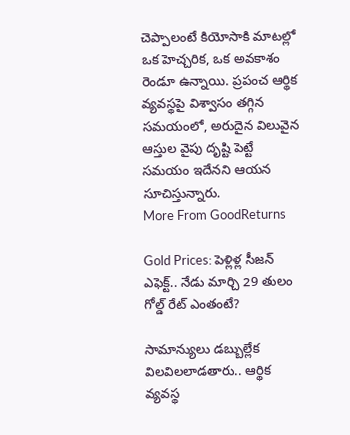చెప్పాలంటే కియోసాకి మాటల్లో ఒక హెచ్చరిక, ఒక అవకాశం రెండూ ఉన్నాయి. ప్రపంచ ఆర్థిక వ్యవస్థపై విశ్వాసం తగ్గిన సమయంలో, అరుదైన విలువైన ఆస్తుల వైపు దృష్టి పెట్టే సమయం ఇదేనని ఆయన సూచిస్తున్నారు.
More From GoodReturns

Gold Prices: పెళ్లిళ్ల సీజన్ ఎఫెక్ట్.. నేడు మార్చి 29 తులం గోల్డ్ రేట్ ఎంతంటే?

సామాన్యులు డబ్బుల్లేక విలవిలలాడతారు.. ఆర్థిక వ్యవస్థ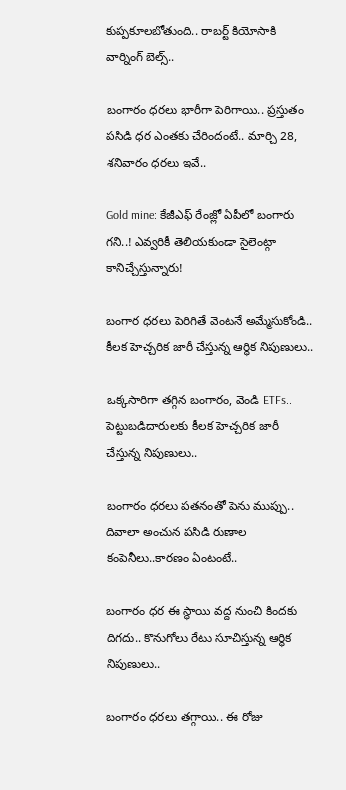కుప్పకూలబోతుంది.. రాబర్ట్ కియోసాకి వార్నింగ్ బెల్స్..

బంగారం ధరలు భారీగా పెరిగాయి.. ప్రస్తుతం పసిడి ధర ఎంతకు చేరిందంటే.. మార్చి 28, శనివారం ధరలు ఇవే..

Gold mine: కేజీఎఫ్ రేంజ్లో ఏపీలో బంగారు గని..! ఎవ్వరికీ తెలియకుండా సైలెంట్గా కానిచ్చేస్తున్నారు!

బంగార ధరలు పెరిగితే వెంటనే అమ్మేసుకోండి.. కీలక హెచ్చరిక జారీ చేస్తున్న ఆర్థిక నిపుణులు..

ఒక్కసారిగా తగ్గిన బంగారం, వెండి ETFs.. పెట్టుబడిదారులకు కీలక హెచ్చరిక జారీ చేస్తున్న నిపుణులు..

బంగారం ధరలు పతనంతో పెను ముప్పు.. దివాలా అంచున పసిడి రుణాల కంపెనీలు..కారణం ఏంటంటే..

బంగారం ధర ఈ స్థాయి వద్ద నుంచి కిందకు దిగదు.. కొనుగోలు రేటు సూచిస్తున్న ఆర్థిక నిపుణులు..

బంగారం ధరలు తగ్గాయి.. ఈ రోజు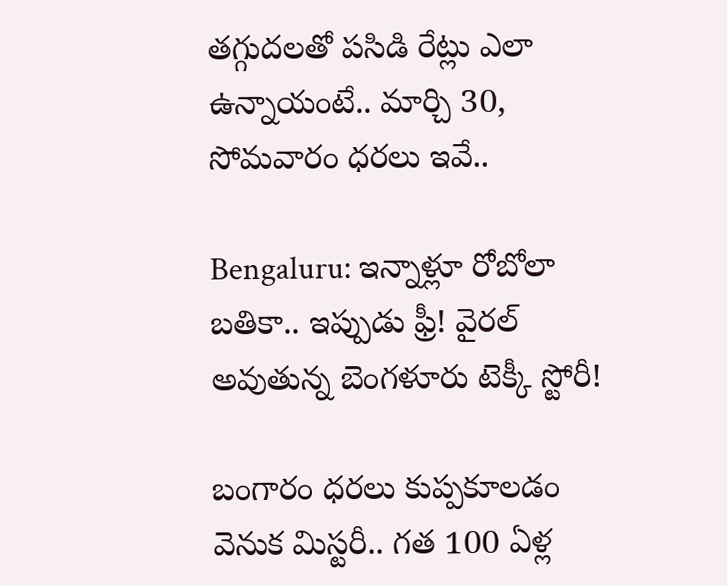తగ్గుదలతో పసిడి రేట్లు ఎలా ఉన్నాయంటే.. మార్చి 30, సోమవారం ధరలు ఇవే..

Bengaluru: ఇన్నాళ్లూ రోబోలా బతికా.. ఇప్పుడు ఫ్రీ! వైరల్ అవుతున్న బెంగళూరు టెక్కీ స్టోరీ!

బంగారం ధరలు కుప్పకూలడం వెనుక మిస్టరీ.. గత 100 ఏళ్ల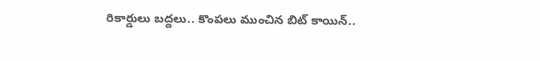రికార్డులు బద్దలు.. కొంపలు ముంచిన బిట్ కాయిన్..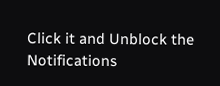Click it and Unblock the Notifications